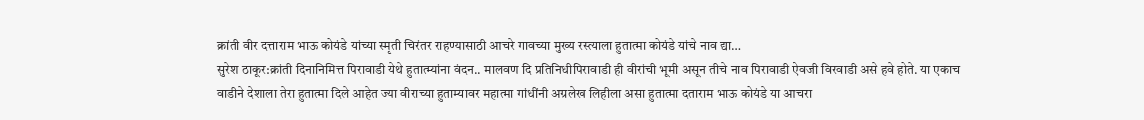क्रांती वीर दत्ताराम भाऊ कोयंडे यांच्या स्मृती चिरंतर राहण्यासाठी आचरे गावच्या मुख्य रस्त्याला हुतात्मा कोयंडे यांचे नाव द्या…
सुरेश ठाकूर:क्रांती दिनानिमित्त पिरावाडी येथे हुतात्म्यांना वंदन.. मालवण दि प्रतिनिधीपिरावाडी ही वीरांची भूमी असून तीचे नाव पिरावाडी ऐवजी विरवाडी असे हवे होते. या एकाच वाडीने देशाला तेरा हुतात्मा दिले आहेत ज्या वीराच्या हुताम्यावर महात्मा गांधींनी अग्रलेख लिहीला असा हुतात्मा दताराम भाऊ कोयंडे या आचरा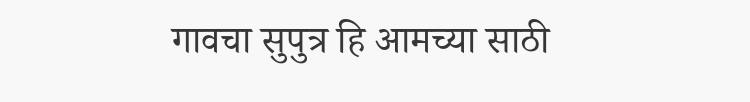गावचा सुपुत्र हि आमच्या साठी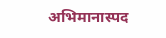अभिमानास्पद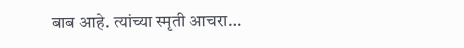बाब आहे. त्यांच्या स्मृती आचरा…